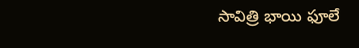సావిత్రి భాయి ఫూలే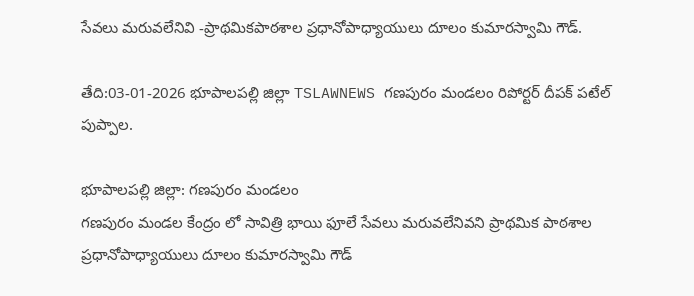సేవలు మరువలేనివి -ప్రాథమికపాఠశాల ప్రధానోపాధ్యాయులు దూలం కుమారస్వామి గౌడ్.

తేది:03-01-2026 భూపాలపల్లి జిల్లా TSLAWNEWS గణపురం మండలం రిపోర్టర్ దీపక్ పటేల్ పుప్పాల.

భూపాలపల్లి జిల్లా: గణపురం మండలం
గణపురం మండల కేంద్రం లో సావిత్రి భాయి ఫూలే సేవలు మరువలేనివని ప్రాథమిక పాఠశాల ప్రధానోపాధ్యాయులు దూలం కుమారస్వామి గౌడ్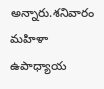అన్నారు.శనివారం మహిళా ఉపాధ్యాయ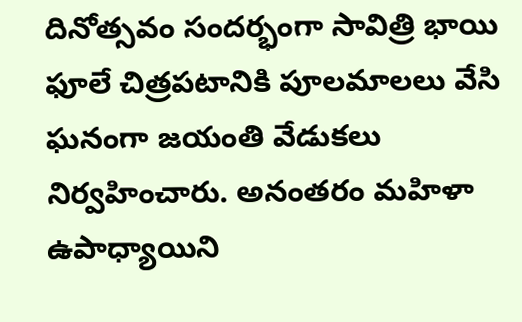దినోత్సవం సందర్భంగా సావిత్రి భాయి ఫూలే చిత్రపటానికి పూలమాలలు వేసి ఘనంగా జయంతి వేడుకలు నిర్వహించారు. అనంతరం మహిళా ఉపాధ్యాయిని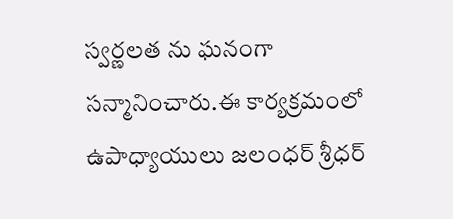స్వర్ణలత ను ఘనంగా సన్మానించారు.ఈ కార్యక్రమంలో ఉపాధ్యాయులు జలంధర్ శ్రీధర్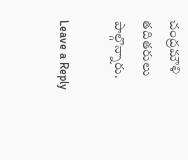చంద్రమౌళి తదితరులు పాల్గొన్నారు.

Leave a Reply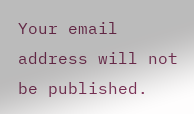Your email address will not be published.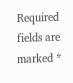Required fields are marked *